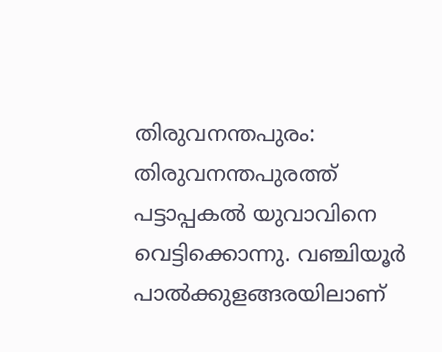തിരുവനന്തപുരം: തിരുവനന്തപുരത്ത് പട്ടാപ്പകൽ യുവാവിനെ വെട്ടിക്കൊന്നു. വഞ്ചിയൂർ പാൽക്കുളങ്ങരയിലാണ്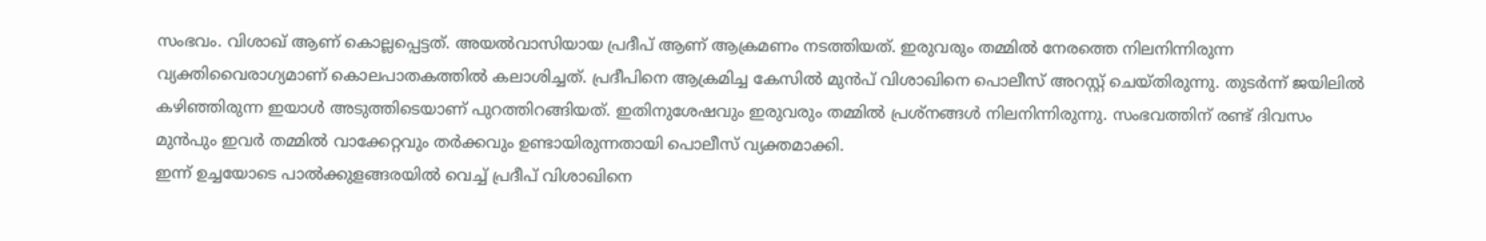സംഭവം. വിശാഖ് ആണ് കൊല്ലപ്പെട്ടത്. അയൽവാസിയായ പ്രദീപ് ആണ് ആക്രമണം നടത്തിയത്. ഇരുവരും തമ്മിൽ നേരത്തെ നിലനിന്നിരുന്ന വ്യക്തിവൈരാഗ്യമാണ് കൊലപാതകത്തിൽ കലാശിച്ചത്. പ്രദീപിനെ ആക്രമിച്ച കേസിൽ മുൻപ് വിശാഖിനെ പൊലീസ് അറസ്റ്റ് ചെയ്തിരുന്നു. തുടർന്ന് ജയിലിൽ കഴിഞ്ഞിരുന്ന ഇയാൾ അടുത്തിടെയാണ് പുറത്തിറങ്ങിയത്. ഇതിനുശേഷവും ഇരുവരും തമ്മിൽ പ്രശ്നങ്ങൾ നിലനിന്നിരുന്നു. സംഭവത്തിന് രണ്ട് ദിവസം മുൻപും ഇവർ തമ്മിൽ വാക്കേറ്റവും തർക്കവും ഉണ്ടായിരുന്നതായി പൊലീസ് വ്യക്തമാക്കി.
ഇന്ന് ഉച്ചയോടെ പാൽക്കുളങ്ങരയിൽ വെച്ച് പ്രദീപ് വിശാഖിനെ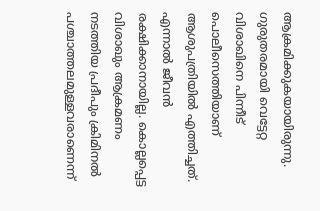ആക്രമിക്കുകയായിരുന്നു. ഗുരുതരമായി വെട്ടേറ്റ വിശാഖിനെ പിന്നീട് പൊലീസെത്തിയാണ് ആശുപത്രിയിൽ എത്തിച്ചത്. എന്നാൽ ജീവൻ രക്ഷിക്കാനായില്ല. കൊല്ലപ്പെട്ട വിശാഖും ആക്രമണം നടത്തിയ പ്രദീപും ക്രിമിനൽ പശ്ചാത്തലമുള്ളവരാണെന്ന്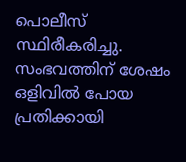പൊലീസ് സ്ഥിരീകരിച്ചു. സംഭവത്തിന് ശേഷം ഒളിവിൽ പോയ പ്രതിക്കായി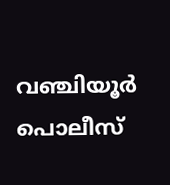വഞ്ചിയൂർ പൊലീസ്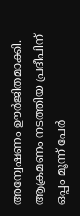അന്വേഷണം ഊർജിതമാക്കി. ആക്രമണം നടത്തിയ പ്രദീപിന് ഒപ്പം മൂന്ന് പേർ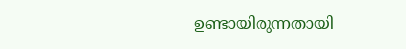ഉണ്ടായിരുന്നതായി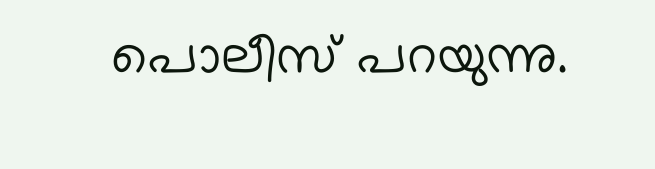പൊലീസ് പറയുന്നു.